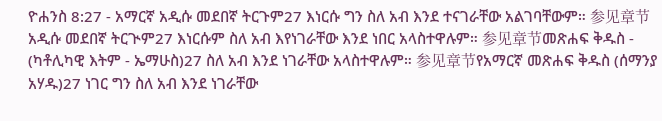ዮሐንስ 8:27 - አማርኛ አዲሱ መደበኛ ትርጉም27 እነርሱ ግን ስለ አብ እንደ ተናገራቸው አልገባቸውም። 参见章节አዲሱ መደበኛ ትርጒም27 እነርሱም ስለ አብ እየነገራቸው እንደ ነበር አላስተዋሉም። 参见章节መጽሐፍ ቅዱስ - (ካቶሊካዊ እትም - ኤማሁስ)27 ስለ አብ እንደ ነገራቸው አላስተዋሉም። 参见章节የአማርኛ መጽሐፍ ቅዱስ (ሰማንያ አሃዱ)27 ነገር ግን ስለ አብ እንደ ነገራቸው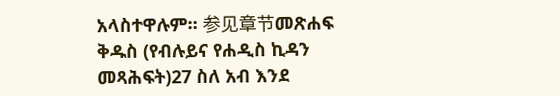አላስተዋሉም። 参见章节መጽሐፍ ቅዱስ (የብሉይና የሐዲስ ኪዳን መጻሕፍት)27 ስለ አብ እንደ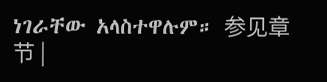ነገራቸው አላስተዋሉም። 参见章节 |